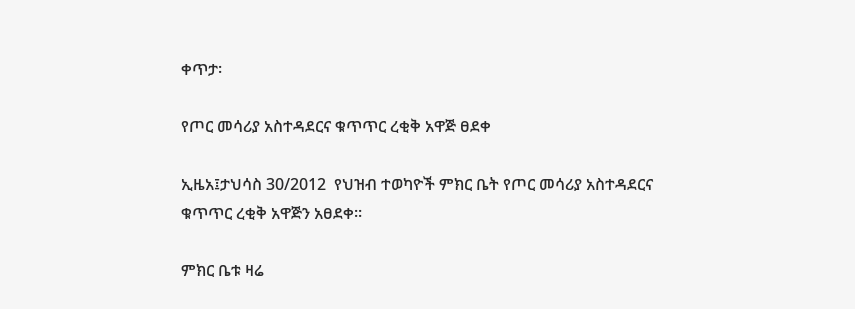ቀጥታ፡

የጦር መሳሪያ አስተዳደርና ቁጥጥር ረቂቅ አዋጅ ፀደቀ

ኢዜአ፤ታህሳስ 30/2012  የህዝብ ተወካዮች ምክር ቤት የጦር መሳሪያ አስተዳደርና ቁጥጥር ረቂቅ አዋጅን አፀደቀ።

ምክር ቤቱ ዛሬ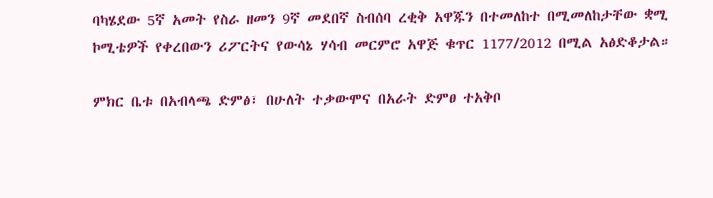ባካሄደው 5ኛ አመት የስራ ዘመን 9ኛ መደበኛ ስብሰባ ረቂቅ አዋጁን በተመለከተ በሚመለከታቸው ቋሚ ኮሚቴዎች የቀረበውን ሪፖርትና የውሳኔ ሃሳብ መርምሮ አዋጅ ቁጥር 1177/2012 በሚል አፅድቆታል።

ምክር ቤቱ በአብላጫ ድምፅ፣ በሁለት ተቃውሞና በአራት ድምፀ ተአቅቦ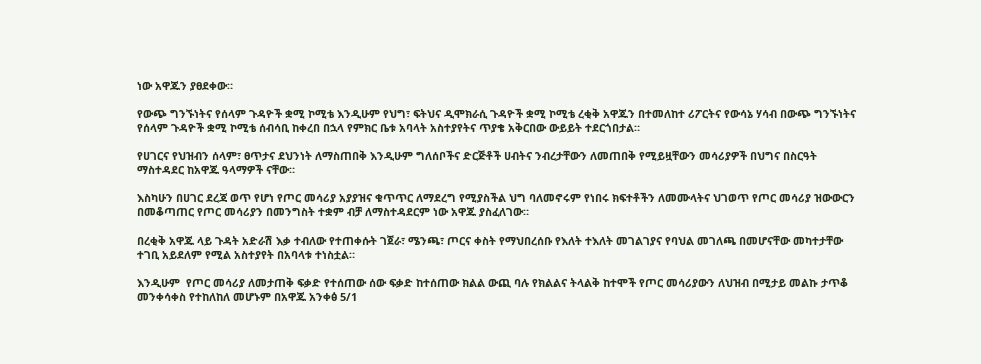ነው አዋጁን ያፀደቀው።

የውጭ ግንኙነትና የሰላም ጉዳዮች ቋሚ ኮሚቴ እንዲሁም የህግ፣ ፍትህና ዲሞክራሲ ጉዳዮች ቋሚ ኮሚቴ ረቂቅ አዋጁን በተመለከተ ሪፖርትና የውሳኔ ሃሳብ በውጭ ግንኙነትና የሰላም ጉዳዮች ቋሚ ኮሚቴ ሰብሳቢ ከቀረበ በኋላ የምክር ቤቱ አባላት አስተያየትና ጥያቄ አቅርበው ውይይት ተደርጎበታል።

የሀገርና የህዝብን ሰላም፣ ፀጥታና ደህንነት ለማስጠበቅ እንዲሁም ግለሰቦችና ድርጅቶች ሀብትና ንብረታቸውን ለመጠበቅ የሚይዟቸውን መሳሪያዎች በህግና በስርዓት ማስተዳደር ከአዋጁ ዓላማዎች ናቸው።

እስካሁን በሀገር ደረጃ ወጥ የሆነ የጦር መሳሪያ አያያዝና ቁጥጥር ለማደረግ የሚያስችል ህግ ባለመኖሩም የነበሩ ክፍተቶችን ለመሙላትና ህገወጥ የጦር መሳሪያ ዝውውርን በመቆጣጠር የጦር መሳሪያን በመንግስት ተቋም ብቻ ለማስተዳደርም ነው አዋጁ ያስፈለገው።

በረቂቅ አዋጁ ላይ ጉዳት አድራሽ እቃ ተብለው የተጠቀሱት ገጀራ፣ ሜንጫ፣ ጦርና ቀስት የማህበረሰቡ የእለት ተእለት መገልገያና የባህል መገለጫ በመሆናቸው መካተታቸው ተገቢ አይደለም የሚል አስተያየት በአባላቱ ተነስቷል።

እንዲሁም  የጦር መሳሪያ ለመታጠቅ ፍቃድ የተሰጠው ሰው ፍቃድ ከተሰጠው ክልል ውጪ ባሉ የክልልና ትላልቅ ከተሞች የጦር መሳሪያውን ለህዝብ በሚታይ መልኩ ታጥቆ መንቀሳቀስ የተከለከለ መሆኑም በአዋጁ አንቀፅ 5/1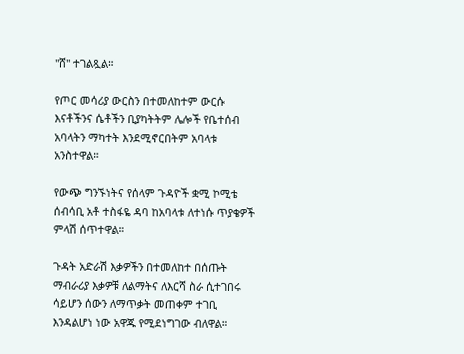"ሸ" ተገልጿል።

የጦር መሳሪያ ውርስን በተመለከተም ውርሱ እናቶችንና ሴቶችን ቢያካትትም ሌሎች የቤተሰብ አባላትን ማካተት እንደሚኖርበትም አባላቱ አንስተዋል።

የውጭ ግንኙነትና የሰላም ጉዳዮች ቋሚ ኮሚቴ ሰብሳቢ አቶ ተስፋዬ ዳባ ከአባላቱ ለተነሱ ጥያቄዎች ምላሽ ሰጥተዋል።

ጉዳት አድራሽ እቃዎችን በተመለከተ በሰጡት ማብራሪያ እቃዎቹ ለልማትና ለእርሻ ስራ ሲተገበሩ ሳይሆን ሰውን ለማጥቃት መጠቀም ተገቢ እንዳልሆነ ነው አዋጁ የሚደነግገው ብለዋል።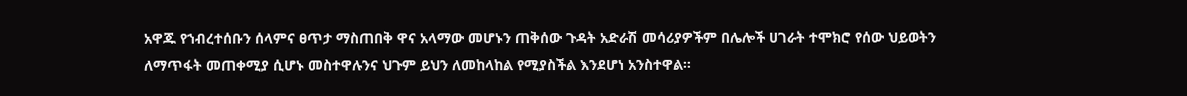አዋጁ የኀብረተሰቡን ሰላምና ፀጥታ ማስጠበቅ ዋና አላማው መሆኑን ጠቅሰው ጉዳት አድራሽ መሳሪያዎችም በሌሎች ሀገራት ተሞክሮ የሰው ህይወትን ለማጥፋት መጠቀሚያ ሲሆኑ መስተዋሉንና ህጉም ይህን ለመከላከል የሚያስችል እንደሆነ አንስተዋል።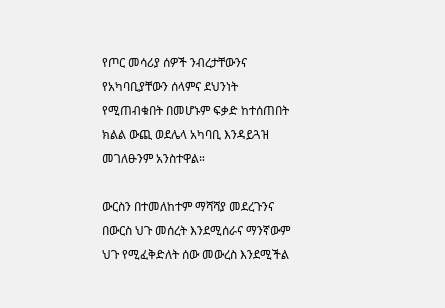የጦር መሳሪያ ሰዎች ንብረታቸውንና የአካባቢያቸውን ሰላምና ደህንነት የሚጠብቁበት በመሆኑም ፍቃድ ከተሰጠበት ክልል ውጪ ወደሌላ አካባቢ እንዳይጓዝ መገለፁንም አንስተዋል።

ውርስን በተመለከተም ማሻሻያ መደረጉንና በውርስ ህጉ መሰረት እንደሚሰራና ማንኛውም ህጉ የሚፈቅድለት ሰው መውረስ እንደሚችል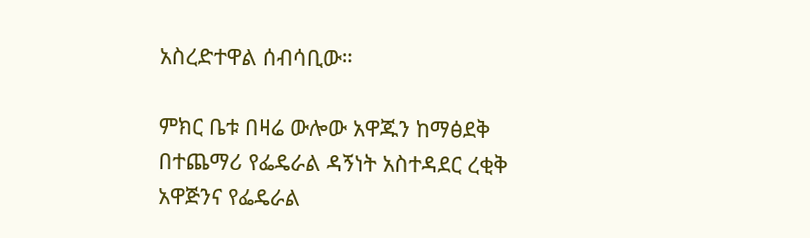አስረድተዋል ሰብሳቢው።

ምክር ቤቱ በዛሬ ውሎው አዋጁን ከማፅደቅ በተጨማሪ የፌዴራል ዳኝነት አስተዳደር ረቂቅ አዋጅንና የፌዴራል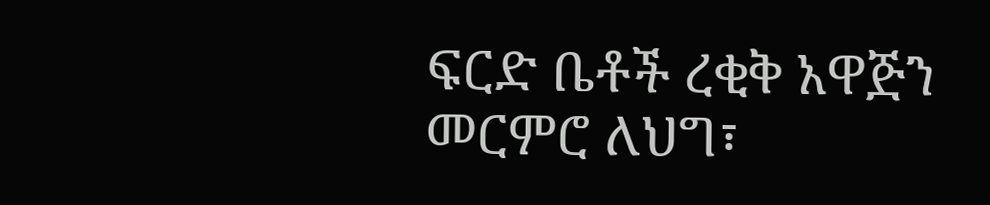ፍርድ ቤቶች ረቂቅ አዋጅን መርምሮ ለህግ፣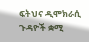ፍትህና ዲሞክራሲ ጉዳዮች ቋሚ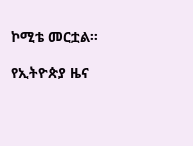ኮሚቴ መርቷል።

የኢትዮጵያ ዜና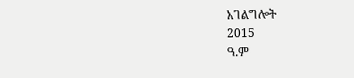አገልግሎት
2015
ዓ.ም